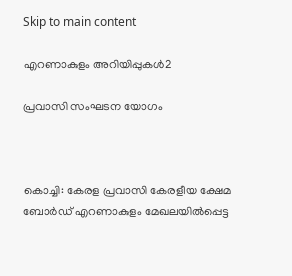Skip to main content

എറണാകുളം അറിയിപ്പുകള്‍2

പ്രവാസി സംഘടന യോഗം



കൊച്ചി: കേരള പ്രവാസി കേരളീയ ക്ഷേമ ബോര്‍ഡ് എറണാകുളം മേഖലയില്‍പ്പെട്ട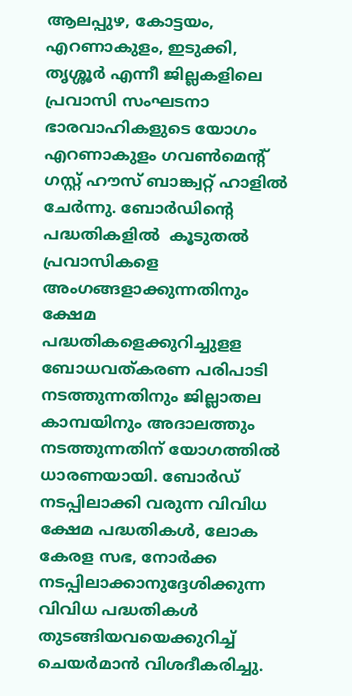ആലപ്പുഴ, കോട്ടയം, എറണാകുളം, ഇടുക്കി, തൃശ്ശൂര്‍ എന്നീ ജില്ലകളിലെ പ്രവാസി സംഘടനാ ഭാരവാഹികളുടെ യോഗം എറണാകുളം ഗവണ്‍മെന്റ് ഗസ്റ്റ് ഹൗസ് ബാങ്ക്വറ്റ് ഹാളില്‍ ചേര്‍ന്നു. ബോര്‍ഡിന്റെ പദ്ധതികളില്‍  കൂടുതല്‍ പ്രവാസികളെ അംഗങ്ങളാക്കുന്നതിനും ക്ഷേമ പദ്ധതികളെക്കുറിച്ചുളള ബോധവത്കരണ പരിപാടി നടത്തുന്നതിനും ജില്ലാതല കാമ്പയിനും അദാലത്തും നടത്തുന്നതിന് യോഗത്തില്‍ ധാരണയായി. ബോര്‍ഡ് നടപ്പിലാക്കി വരുന്ന വിവിധ ക്ഷേമ പദ്ധതികള്‍, ലോക കേരള സഭ, നോര്‍ക്ക നടപ്പിലാക്കാനുദ്ദേശിക്കുന്ന വിവിധ പദ്ധതികള്‍ തുടങ്ങിയവയെക്കുറിച്ച് ചെയര്‍മാന്‍ വിശദീകരിച്ചു.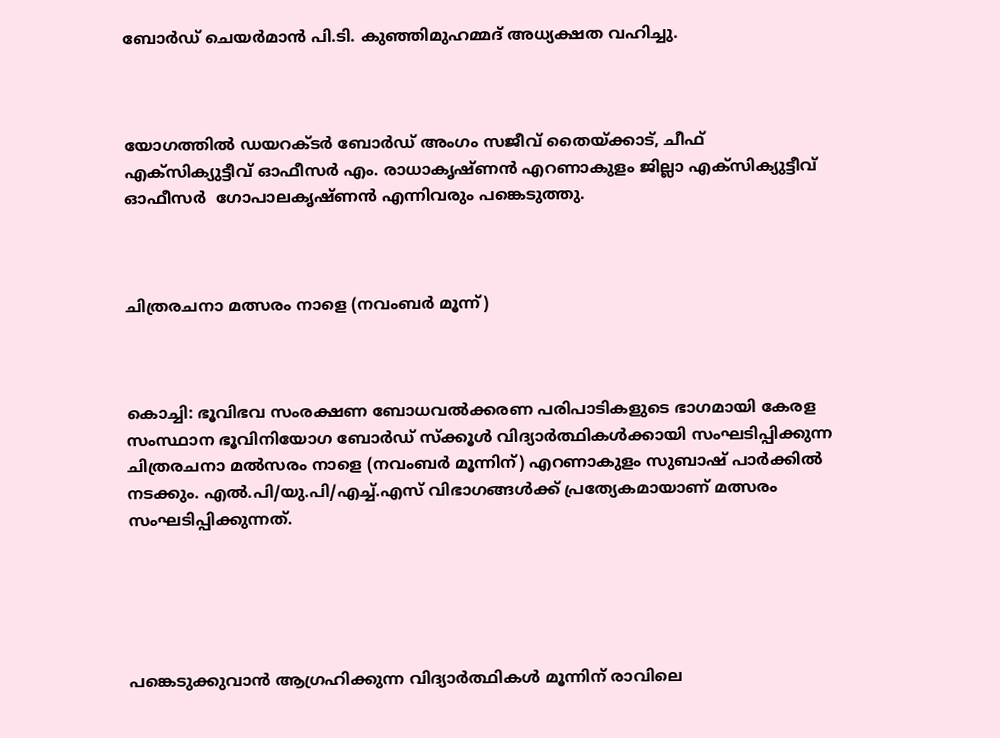ബോര്‍ഡ് ചെയര്‍മാന്‍ പി.ടി. കുഞ്ഞിമുഹമ്മദ് അധ്യക്ഷത വഹിച്ചു.



യോഗത്തില്‍ ഡയറക്ടര്‍ ബോര്‍ഡ് അംഗം സജീവ് തൈയ്ക്കാട്, ചീഫ് എക്‌സിക്യുട്ടീവ് ഓഫീസര്‍ എം. രാധാകൃഷ്ണന്‍ എറണാകുളം ജില്ലാ എക്‌സിക്യുട്ടീവ് ഓഫീസര്‍  ഗോപാലകൃഷ്ണന്‍ എന്നിവരും പങ്കെടുത്തു.



ചിത്രരചനാ മത്സരം നാളെ (നവംബര്‍ മൂന്ന്)



കൊച്ചി: ഭൂവിഭവ സംരക്ഷണ ബോധവല്‍ക്കരണ പരിപാടികളുടെ ഭാഗമായി കേരള സംസ്ഥാന ഭൂവിനിയോഗ ബോര്‍ഡ് സ്‌ക്കൂള്‍ വിദ്യാര്‍ത്ഥികള്‍ക്കായി സംഘടിപ്പിക്കുന്ന ചിത്രരചനാ മല്‍സരം നാളെ (നവംബര്‍ മൂന്നിന്) എറണാകുളം സുബാഷ് പാര്‍ക്കില്‍ നടക്കും. എല്‍.പി/യു.പി/എച്ച്.എസ് വിഭാഗങ്ങള്‍ക്ക് പ്രത്യേകമായാണ് മത്സരം സംഘടിപ്പിക്കുന്നത്.





പങ്കെടുക്കുവാന്‍ ആഗ്രഹിക്കുന്ന വിദ്യാര്‍ത്ഥികള്‍ മൂന്നിന് രാവിലെ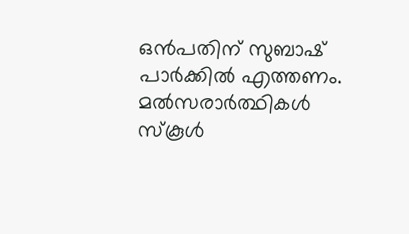ഒന്‍പതിന് സുബാഷ് പാര്‍ക്കില്‍ എത്തണം. മല്‍സരാര്‍ത്ഥികള്‍ സ്‌കൂള്‍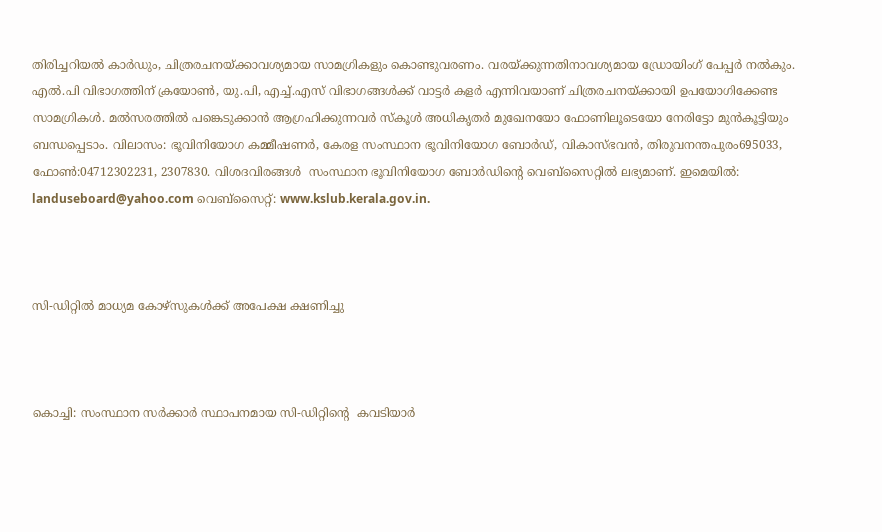തിരിച്ചറിയല്‍ കാര്‍ഡും, ചിത്രരചനയ്ക്കാവശ്യമായ സാമഗ്രികളും കൊണ്ടുവരണം. വരയ്ക്കുന്നതിനാവശ്യമായ ഡ്രോയിംഗ് പേപ്പര്‍ നല്‍കും. എല്‍.പി വിഭാഗത്തിന് ക്രയോണ്‍, യു.പി, എച്ച്.എസ് വിഭാഗങ്ങള്‍ക്ക് വാട്ടര്‍ കളര്‍ എന്നിവയാണ് ചിത്രരചനയ്ക്കായി ഉപയോഗിക്കേണ്ട സാമഗ്രികള്‍. മല്‍സരത്തില്‍ പങ്കെടുക്കാന്‍ ആഗ്രഹിക്കുന്നവര്‍ സ്‌കൂള്‍ അധികൃതര്‍ മുഖേനയോ ഫോണിലൂടെയോ നേരിട്ടോ മുന്‍കൂട്ടിയും ബന്ധപ്പെടാം. വിലാസം: ഭൂവിനിയോഗ കമ്മീഷണര്‍, കേരള സംസ്ഥാന ഭൂവിനിയോഗ ബോര്‍ഡ്, വികാസ്ഭവന്‍, തിരുവനന്തപുരം695033, ഫോണ്‍:04712302231, 2307830. വിശദവിരങ്ങള്‍  സംസ്ഥാന ഭൂവിനിയോഗ ബോര്‍ഡിന്റെ വെബ്‌സൈറ്റില്‍ ലഭ്യമാണ്. ഇമെയില്‍:  landuseboard@yahoo.com വെബ്‌സൈറ്റ്: www.kslub.kerala.gov.in.



സി-ഡിറ്റില്‍ മാധ്യമ കോഴ്‌സുകള്‍ക്ക് അപേക്ഷ ക്ഷണിച്ചു



കൊച്ചി: സംസ്ഥാന സര്‍ക്കാര്‍ സ്ഥാപനമായ സി-ഡിറ്റിന്റെ  കവടിയാര്‍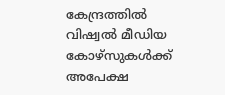കേന്ദ്രത്തില്‍ വിഷ്വല്‍ മീഡിയ കോഴ്‌സുകള്‍ക്ക് അപേക്ഷ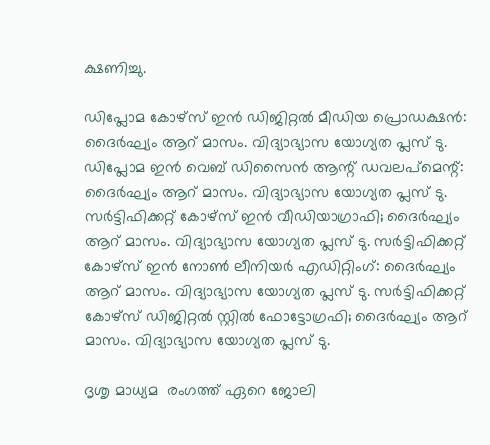ക്ഷണിച്ചു.

ഡിപ്ലോമ കോഴ്‌സ് ഇന്‍ ഡിജിറ്റല്‍ മീഡിയ പ്രൊഡക്ഷന്‍: ദൈര്‍ഘ്യം ആറ് മാസം. വിദ്യാഭ്യാസ യോഗ്യത പ്ലസ് ടു. ഡിപ്ലോമ ഇന്‍ വെബ് ഡിസൈന്‍ ആന്റ് ഡവലപ്‌മെന്റ്: ദൈര്‍ഘ്യം ആറ് മാസം. വിദ്യാഭ്യാസ യോഗ്യത പ്ലസ് ടു. സര്‍ട്ടിഫിക്കറ്റ് കോഴ്‌സ് ഇന്‍ വീഡിയാഗ്രാഫി; ദൈര്‍ഘ്യം ആറ് മാസം. വിദ്യാഭ്യാസ യോഗ്യത പ്ലസ് ടു. സര്‍ട്ടിഫിക്കറ്റ് കോഴ്‌സ് ഇന്‍ നോണ്‍ ലീനിയര്‍ എഡിറ്റിംഗ്: ദൈര്‍ഘ്യം ആറ് മാസം. വിദ്യാഭ്യാസ യോഗ്യത പ്ലസ് ടു. സര്‍ട്ടിഫിക്കറ്റ് കോഴ്‌സ് ഡിജിറ്റല്‍ സ്റ്റില്‍ ഫോട്ടോഗ്രഫി; ദൈര്‍ഘ്യം ആറ് മാസം. വിദ്യാഭ്യാസ യോഗ്യത പ്ലസ് ടു.

ദൃശൃ മാധ്യമ  രംഗത്ത് ഏറെ ജോലി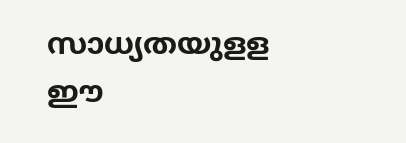സാധ്യതയുളള ഈ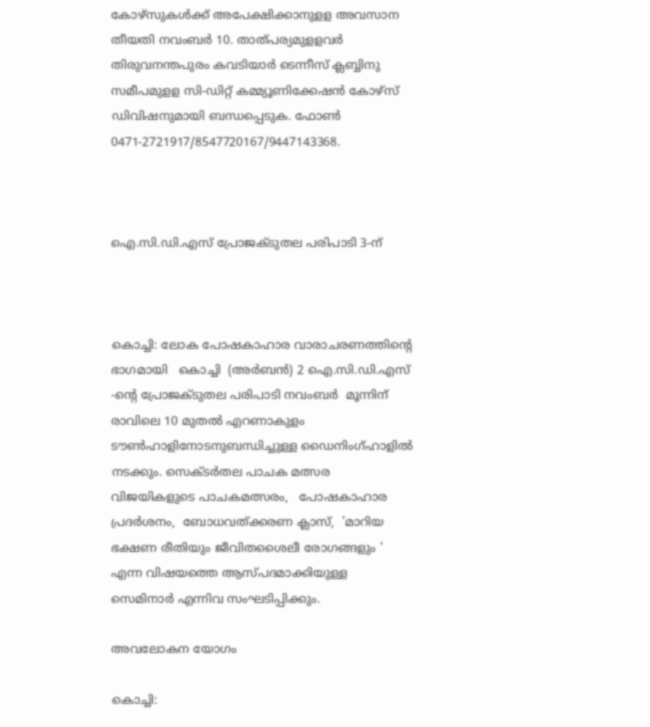കോഴ്‌സുകള്‍ക്ക് അപേക്ഷിക്കാനുളള അവസാന തീയതി നവംബര്‍ 10. താത്പര്യമുളളവര്‍ തിരുവനന്തപുരം കവടിയാര്‍ ടെന്നീസ് ക്ലബ്ബിനു സമീപമുളള സി-ഡിറ്റ് കമ്മ്യൂണിക്കേഷന്‍ കോഴ്‌സ് ഡിവിഷനുമായി ബന്ധപ്പെടുക. ഫോണ്‍ 0471-2721917/8547720167/9447143368.



ഐ.സി.ഡി.എസ് പ്രോജക്ടുതല പരിപാടി 3-ന്



കൊച്ചി: ലോക പോഷകാഹാര വാരാചരണത്തിന്റെ ഭാഗമായി   കൊച്ചി  (അര്‍ബന്‍) 2 ഐ.സി.ഡി.എസ് -ന്റെ പ്രോജക്ടുതല പരിപാടി നവംബര്‍  മൂന്നിന്  രാവിലെ 10 മുതല്‍ എറണാകുളം ടൗണ്‍ഹാളിനോടനുബന്ധിച്ചുള്ള ഡൈനിംഗ്ഹാളില്‍ നടക്കും. സെക്ടര്‍തല പാചക മത്സര വിജയികളുടെ പാചകമത്സരം,   പോഷകാഹാര പ്രദര്‍ശനം,  ബോധവത്ക്കരണ ക്ലാസ്,  'മാറിയ ഭക്ഷണ രീതിയും ജീവിതശൈലീ രോഗങ്ങളും ' എന്ന വിഷയത്തെ ആസ്പദമാക്കിയുള്ള സെമിനാര്‍ എന്നിവ സംഘടിപ്പിക്കും.

അവലോകന യോഗം

കൊച്ചി: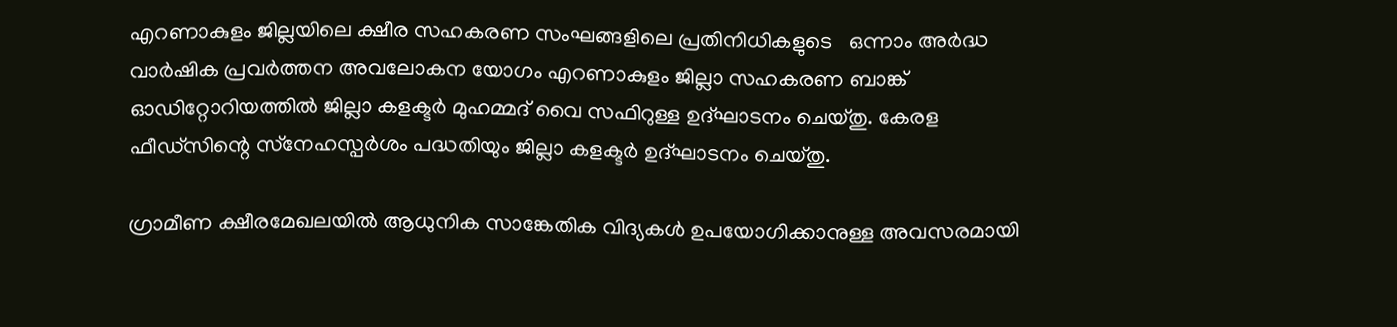എറണാകുളം ജില്ലയിലെ ക്ഷീര സഹകരണ സംഘങ്ങളിലെ പ്രതിനിധികളുടെ   ഒന്നാം അര്‍ദ്ധ വാര്‍ഷിക പ്രവര്‍ത്തന അവലോകന യോഗം എറണാകുളം ജില്ലാ സഹകരണ ബാങ്ക് ഓഡിറ്റോറിയത്തില്‍ ജില്ലാ കളക്ടര്‍ മുഹമ്മദ് വൈ സഫിറുള്ള ഉദ്ഘാടനം ചെയ്തു. കേരള ഫീഡ്‌സിന്റെ സ്‌നേഹസ്പര്‍ശം പദ്ധതിയും ജില്ലാ കളക്ടര്‍ ഉദ്ഘാടനം ചെയ്തു.

ഗ്രാമീണ ക്ഷീരമേഖലയില്‍ ആധുനിക സാങ്കേതിക വിദ്യകള്‍ ഉപയോഗിക്കാനുള്ള അവസരമായി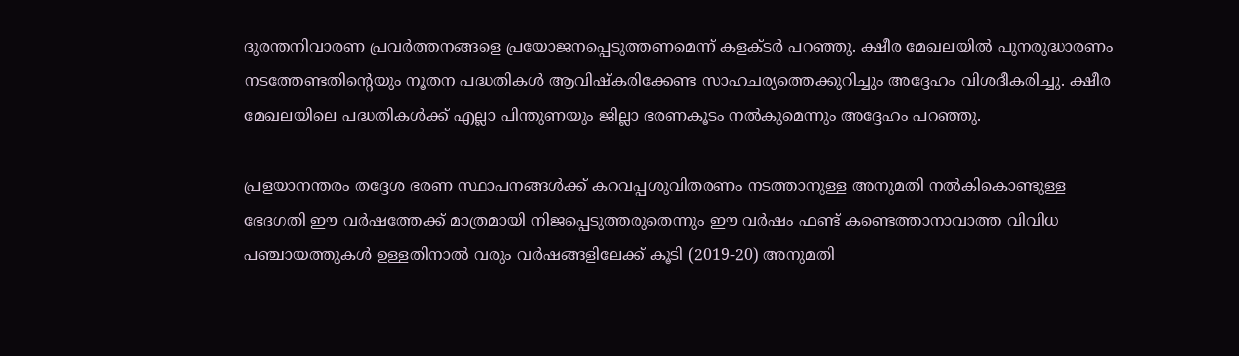ദുരന്തനിവാരണ പ്രവര്‍ത്തനങ്ങളെ പ്രയോജനപ്പെടുത്തണമെന്ന് കളക്ടര്‍ പറഞ്ഞു. ക്ഷീര മേഖലയില്‍ പുനരുദ്ധാരണം നടത്തേണ്ടതിന്റെയും നൂതന പദ്ധതികള്‍ ആവിഷ്‌കരിക്കേണ്ട സാഹചര്യത്തെക്കുറിച്ചും അദ്ദേഹം വിശദീകരിച്ചു. ക്ഷീര മേഖലയിലെ പദ്ധതികള്‍ക്ക് എല്ലാ പിന്തുണയും ജില്ലാ ഭരണകൂടം നല്‍കുമെന്നും അദ്ദേഹം പറഞ്ഞു.

പ്രളയാനന്തരം തദ്ദേശ ഭരണ സ്ഥാപനങ്ങള്‍ക്ക് കറവപ്പശുവിതരണം നടത്താനുള്ള അനുമതി നല്‍കികൊണ്ടുള്ള ഭേദഗതി ഈ വര്‍ഷത്തേക്ക് മാത്രമായി നിജപ്പെടുത്തരുതെന്നും ഈ വര്‍ഷം ഫണ്ട് കണ്ടെത്താനാവാത്ത വിവിധ പഞ്ചായത്തുകള്‍ ഉള്ളതിനാല്‍ വരും വര്‍ഷങ്ങളിലേക്ക് കൂടി (2019-20) അനുമതി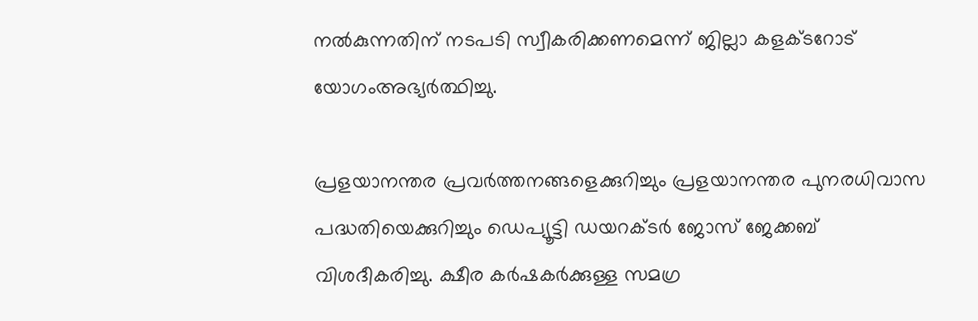നല്‍കുന്നതിന് നടപടി സ്വീകരിക്കണമെന്ന് ജില്ലാ കളക്ടറോട് യോഗംഅഭ്യര്‍ത്ഥിച്ചു.

പ്രളയാനന്തര പ്രവര്‍ത്തനങ്ങളെക്കുറിച്ചും പ്രളയാനന്തര പുനരധിവാസ പദ്ധതിയെക്കുറിച്ചും ഡെപ്യൂട്ടി ഡയറക്ടര്‍ ജോസ് ജേക്കബ് വിശദീകരിച്ചു. ക്ഷീര കര്‍ഷകര്‍ക്കുള്ള സമഗ്ര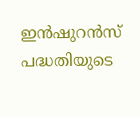ഇന്‍ഷുറന്‍സ് പദ്ധതിയുടെ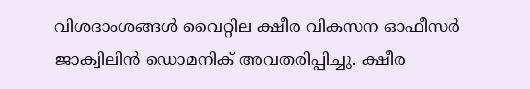വിശദാംശങ്ങള്‍ വൈറ്റില ക്ഷീര വികസന ഓഫീസര്‍ ജാക്വിലിന്‍ ഡൊമനിക് അവതരിപ്പിച്ചു. ക്ഷീര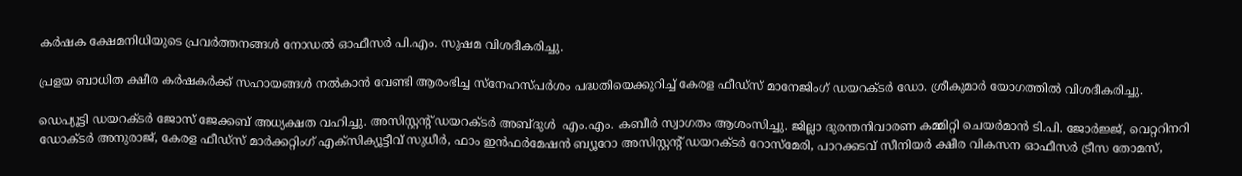കര്‍ഷക ക്ഷേമനിധിയുടെ പ്രവര്‍ത്തനങ്ങള്‍ നോഡല്‍ ഓഫീസര്‍ പി.എം. സുഷമ വിശദീകരിച്ചു.

പ്രളയ ബാധിത ക്ഷീര കര്‍ഷകര്‍ക്ക് സഹായങ്ങള്‍ നല്‍കാന്‍ വേണ്ടി ആരംഭിച്ച സ്‌നേഹസ്പര്‍ശം പദ്ധതിയെക്കുറിച്ച് കേരള ഫീഡ്‌സ് മാനേജിംഗ് ഡയറക്ടര്‍ ഡോ. ശ്രീകുമാര്‍ യോഗത്തില്‍ വിശദീകരിച്ചു.

ഡെപ്യൂട്ടി ഡയറക്ടര്‍ ജോസ് ജേക്കബ് അധ്യക്ഷത വഹിച്ചു. അസിസ്റ്റന്റ് ഡയറക്ടര്‍ അബ്ദുള്‍  എം.എം. കബീര്‍ സ്വാഗതം ആശംസിച്ചു. ജില്ലാ ദുരന്തനിവാരണ കമ്മിറ്റി ചെയര്‍മാന്‍ ടി.പി. ജോര്‍ജ്ജ്, വെറ്ററിനറി ഡോക്ടര്‍ അനുരാജ്, കേരള ഫീഡ്‌സ് മാര്‍ക്കറ്റിംഗ് എക്‌സിക്യൂട്ടീവ് സുധീര്‍, ഫാം ഇന്‍ഫര്‍മേഷന്‍ ബ്യൂറോ അസിസ്റ്റന്റ് ഡയറക്ടര്‍ റോസ്‌മേരി, പാറക്കടവ് സീനിയര്‍ ക്ഷീര വികസന ഓഫീസര്‍ ട്രീസ തോമസ്,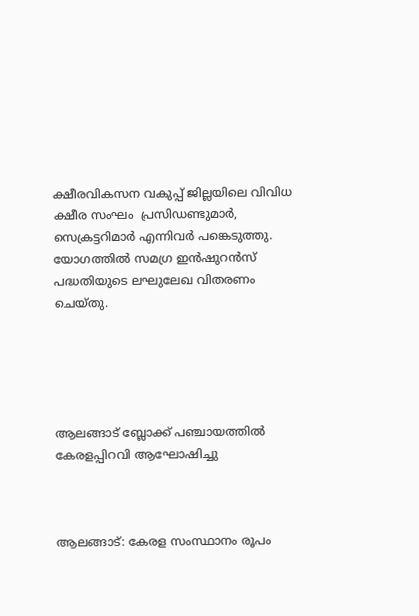ക്ഷീരവികസന വകുപ്പ് ജില്ലയിലെ വിവിധ ക്ഷീര സംഘം  പ്രസിഡണ്ടുമാര്‍, സെക്രട്ടറിമാര്‍ എന്നിവര്‍ പങ്കെടുത്തു. യോഗത്തില്‍ സമഗ്ര ഇന്‍ഷുറന്‍സ് പദ്ധതിയുടെ ലഘുലേഖ വിതരണം ചെയ്തു.





ആലങ്ങാട് ബ്ലോക്ക് പഞ്ചായത്തില്‍ കേരളപ്പിറവി ആഘോഷിച്ചു



ആലങ്ങാട്: കേരള സംസ്ഥാനം രൂപം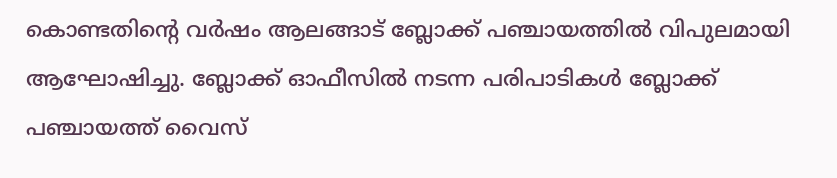കൊണ്ടതിന്റെ വര്‍ഷം ആലങ്ങാട് ബ്ലോക്ക് പഞ്ചായത്തില്‍ വിപുലമായി ആഘോഷിച്ചു. ബ്ലോക്ക് ഓഫീസില്‍ നടന്ന പരിപാടികള്‍ ബ്ലോക്ക് പഞ്ചായത്ത് വൈസ്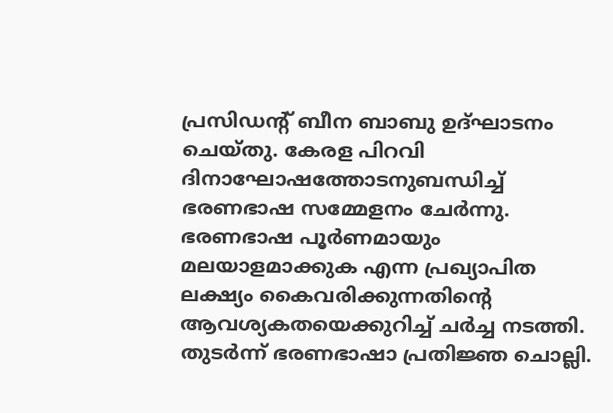പ്രസിഡന്റ് ബീന ബാബു ഉദ്ഘാടനം ചെയ്തു. കേരള പിറവി ദിനാഘോഷത്തോടനുബന്ധിച്ച് ഭരണഭാഷ സമ്മേളനം ചേര്‍ന്നു. ഭരണഭാഷ പൂര്‍ണമായും മലയാളമാക്കുക എന്ന പ്രഖ്യാപിത ലക്ഷ്യം കൈവരിക്കുന്നതിന്റെ ആവശ്യകതയെക്കുറിച്ച് ചര്‍ച്ച നടത്തി. തുടര്‍ന്ന് ഭരണഭാഷാ പ്രതിജ്ഞ ചൊല്ലി.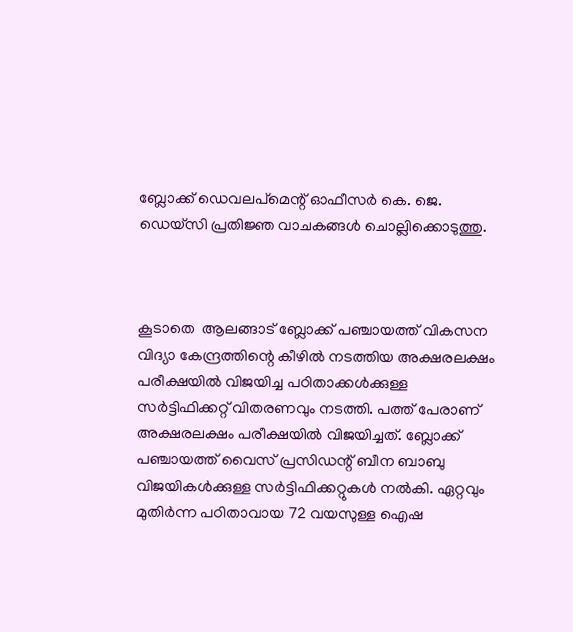ബ്ലോക്ക് ഡെവലപ്‌മെന്റ് ഓഫീസര്‍ കെ. ജെ. ഡെയ്‌സി പ്രതിജ്ഞ വാചകങ്ങള്‍ ചൊല്ലിക്കൊടുത്തു.



കൂടാതെ  ആലങ്ങാട് ബ്ലോക്ക് പഞ്ചായത്ത് വികസന വിദ്യാ കേന്ദ്രത്തിന്റെ കീഴില്‍ നടത്തിയ അക്ഷരലക്ഷം പരീക്ഷയില്‍ വിജയിച്ച പഠിതാക്കള്‍ക്കുള്ള സര്‍ട്ടിഫിക്കറ്റ് വിതരണവും നടത്തി. പത്ത് പേരാണ് അക്ഷരലക്ഷം പരീക്ഷയില്‍ വിജയിച്ചത്. ബ്ലോക്ക് പഞ്ചായത്ത് വൈസ് പ്രസിഡന്റ് ബീന ബാബു വിജയികള്‍ക്കുള്ള സര്‍ട്ടിഫിക്കറ്റുകള്‍ നല്‍കി. ഏറ്റവും മുതിര്‍ന്ന പഠിതാവായ 72 വയസുള്ള ഐഷ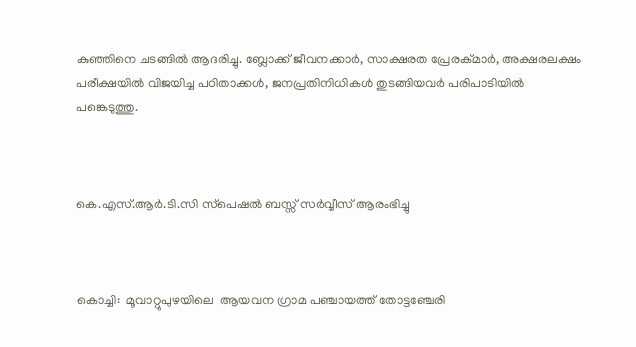കുഞ്ഞിനെ ചടങ്ങില്‍ ആദരിച്ചു. ബ്ലോക്ക് ജീവനക്കാര്‍, സാക്ഷരത പ്രേരക്മാര്‍, അക്ഷരലക്ഷം പരീക്ഷയില്‍ വിജയിച്ച പഠിതാക്കള്‍, ജനപ്രതിനിധികള്‍ തുടങ്ങിയവര്‍ പരിപാടിയില്‍ പങ്കെടുത്തു.



കെ.എസ്.ആര്‍.ടി.സി സ്‌പെഷല്‍ ബസ്സ് സര്‍വ്വീസ് ആരംഭിച്ചു



കൊച്ചി:  മൂവാറ്റുപുഴയിലെ  ആയവന ഗ്രാമ പഞ്ചായത്ത് തോട്ടഞ്ചേരി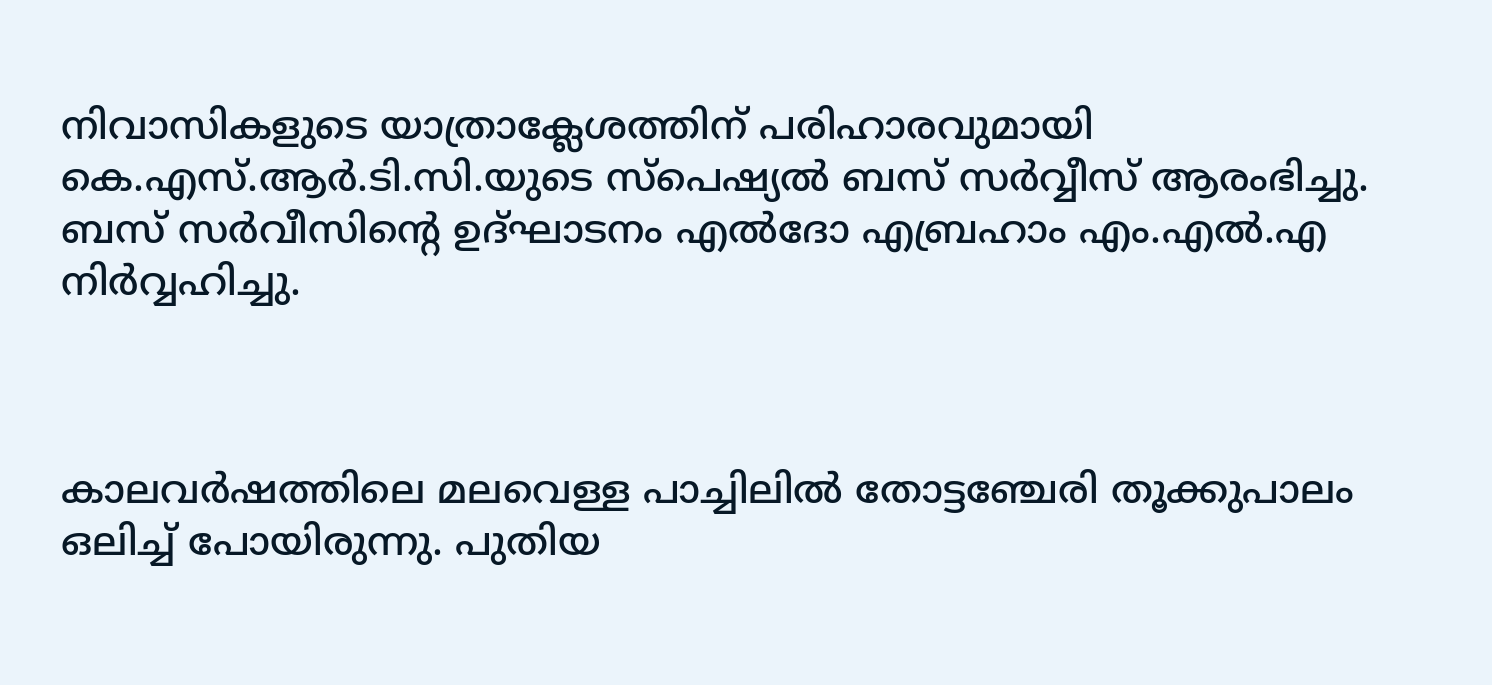നിവാസികളുടെ യാത്രാക്ലേശത്തിന് പരിഹാരവുമായി കെ.എസ്.ആര്‍.ടി.സി.യുടെ സ്പെഷ്യല്‍ ബസ് സര്‍വ്വീസ് ആരംഭിച്ചു. ബസ് സര്‍വീസിന്റെ ഉദ്ഘാടനം എല്‍ദോ എബ്രഹാം എം.എല്‍.എ നിര്‍വ്വഹിച്ചു.



കാലവര്‍ഷത്തിലെ മലവെള്ള പാച്ചിലില്‍ തോട്ടഞ്ചേരി തൂക്കുപാലം ഒലിച്ച് പോയിരുന്നു. പുതിയ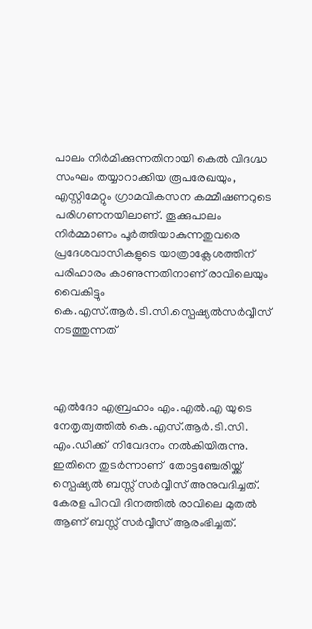പാലം നിര്‍മിക്കുന്നതിനായി കെല്‍ വിദഗ്ദ്ധ സംഘം തയ്യാറാക്കിയ രൂപരേഖയും, എസ്റ്റിമേറ്റും ഗ്രാമവികസന കമ്മീഷണറുടെ പരിഗണനയിലാണ്. തൂക്കുപാലം നിര്‍മ്മാണം പൂര്‍ത്തിയാകുന്നതുവരെ പ്രദേശവാസികളുടെ യാത്രാക്ലേശത്തിന് പരിഹാരം കാണുന്നതിനാണ് രാവിലെയും വൈകിട്ടും കെ.എസ്.ആര്‍.ടി.സി.സ്പെഷ്യല്‍സര്‍വ്വീസ് നടത്തുന്നത്



എല്‍ദോ എബ്രഹാം എം.എല്‍.എ യുടെ നേതൃത്വത്തില്‍ കെ.എസ്.ആര്‍.ടി.സി. എം.ഡിക്ക്  നിവേദനം നല്‍കിയിരുന്നു. ഇതിനെ തുടര്‍ന്നാണ്  തോട്ടഞ്ചേരിയ്ക്ക് സ്പെഷ്യല്‍ ബസ്സ് സര്‍വ്വീസ് അനുവദിച്ചത്. കേരള പിറവി ദിനത്തില്‍ രാവിലെ മുതല്‍  ആണ് ബസ്സ് സര്‍വ്വീസ് ആരംഭിച്ചത്.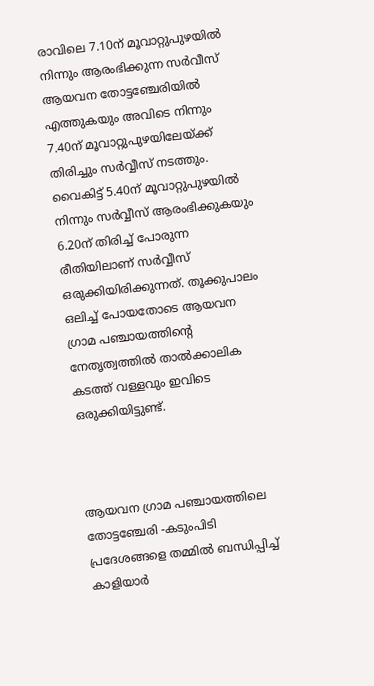രാവിലെ 7.10ന് മൂവാറ്റുപുഴയില്‍ നിന്നും ആരംഭിക്കുന്ന സര്‍വീസ് ആയവന തോട്ടഞ്ചേരിയില്‍ എത്തുകയും അവിടെ നിന്നും 7.40ന് മൂവാറ്റുപുഴയിലേയ്ക്ക് തിരിച്ചും സര്‍വ്വീസ് നടത്തും. വൈകിട്ട് 5.40ന് മൂവാറ്റുപുഴയില്‍ നിന്നും സര്‍വ്വീസ് ആരംഭിക്കുകയും 6.20ന് തിരിച്ച് പോരുന്ന രീതിയിലാണ് സര്‍വ്വീസ് ഒരുക്കിയിരിക്കുന്നത്. തൂക്കുപാലം ഒലിച്ച് പോയതോടെ ആയവന ഗ്രാമ പഞ്ചായത്തിന്റെ നേതൃത്വത്തില്‍ താല്‍ക്കാലിക കടത്ത് വള്ളവും ഇവിടെ ഒരുക്കിയിട്ടുണ്ട്.



ആയവന ഗ്രാമ പഞ്ചായത്തിലെ തോട്ടഞ്ചേരി -കടുംപിടി പ്രദേശങ്ങളെ തമ്മില്‍ ബന്ധിപ്പിച്ച് കാളിയാര്‍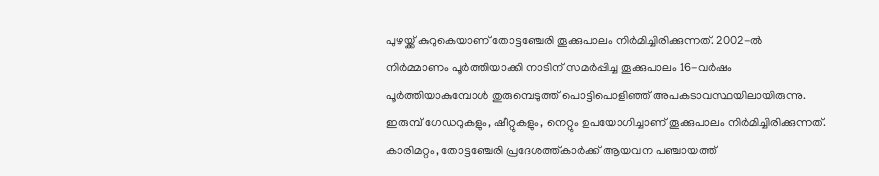പുഴയ്ക്ക് കുറുകെയാണ് തോട്ടഞ്ചേരി തൂക്കുപാലം നിര്‍മിച്ചിരിക്കുന്നത്. 2002-ല്‍ നിര്‍മ്മാണം പൂര്‍ത്തിയാക്കി നാടിന് സമര്‍പ്പിച്ച തൂക്കുപാലം 16-വര്‍ഷം പൂര്‍ത്തിയാകുമ്പോള്‍ തുരുമ്പെടുത്ത് പൊട്ടിപൊളിഞ്ഞ് അപകടാവസ്ഥയിലായിരുന്നു. ഇരുമ്പ് ഗേഡറുകളും, ഷീറ്റുകളും, നെറ്റും ഉപയോഗിച്ചാണ് തൂക്കുപാലം നിര്‍മിച്ചിരിക്കുന്നത്.  കാരിമറ്റം, തോട്ടഞ്ചേരി പ്രദേശത്ത്കാര്‍ക്ക് ആയവന പഞ്ചായത്ത്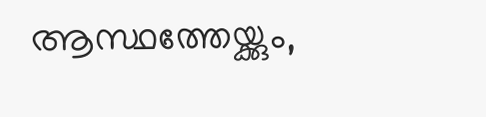ആസ്ഥത്തേയ്ക്കും,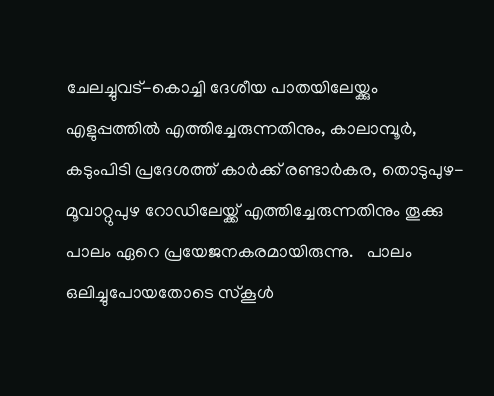ചേലച്ചുവട്-കൊച്ചി ദേശീയ പാതയിലേയ്ക്കും എളുപ്പത്തില്‍ എത്തിച്ചേരുന്നതിനും, കാലാമ്പൂര്‍, കടുംപിടി പ്രദേശത്ത് കാര്‍ക്ക് രണ്ടാര്‍കര, തൊടുപുഴ-മൂവാറ്റുപുഴ റോഡിലേയ്ക്ക് എത്തിച്ചേരുന്നതിനും തൂക്കു പാലം ഏറെ പ്രയേജനകരമായിരുന്നു.   പാലം ഒലിച്ചുപോയതോടെ സ്‌കൂള്‍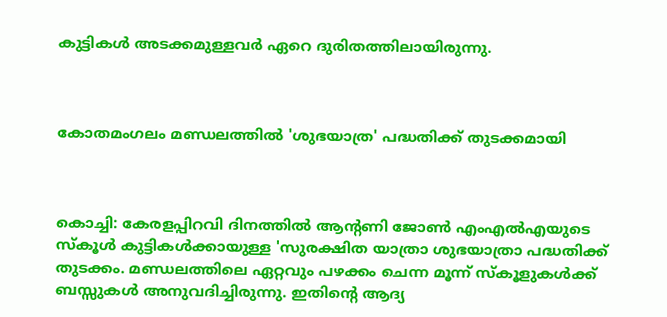കുട്ടികള്‍ അടക്കമുള്ളവര്‍ ഏറെ ദുരിതത്തിലായിരുന്നു.



കോതമംഗലം മണ്ഡലത്തില്‍ 'ശുഭയാത്ര' പദ്ധതിക്ക് തുടക്കമായി



കൊച്ചി: കേരളപ്പിറവി ദിനത്തില്‍ ആന്റണി ജോണ്‍ എംഎല്‍എയുടെ സ്‌കൂള്‍ കുട്ടികള്‍ക്കായുള്ള 'സുരക്ഷിത യാത്രാ ശുഭയാത്രാ പദ്ധതിക്ക് തുടക്കം. മണ്ഡലത്തിലെ ഏറ്റവും പഴക്കം ചെന്ന മൂന്ന് സ്‌കൂളുകള്‍ക്ക്  ബസ്സുകള്‍ അനുവദിച്ചിരുന്നു. ഇതിന്റെ ആദ്യ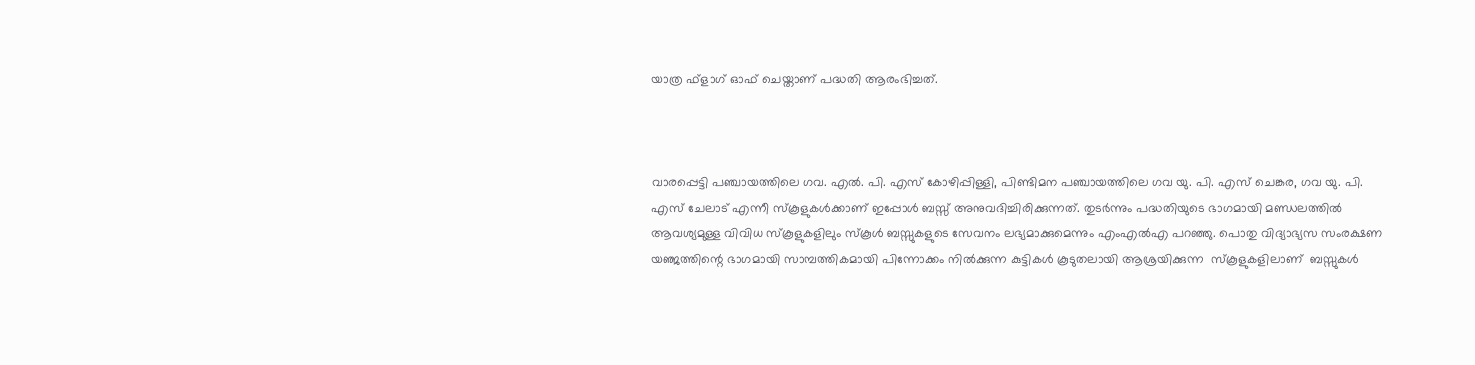യാത്ര ഫ്‌ളാഗ് ഓഫ് ചെയ്താണ് പദ്ധതി ആരംഭിച്ചത്.



വാരപ്പെട്ടി പഞ്ചായത്തിലെ ഗവ. എല്‍. പി. എസ് കോഴിപ്പിള്ളി, പിണ്ടിമന പഞ്ചായത്തിലെ ഗവ യു. പി. എസ് ചെങ്കര, ഗവ യു. പി. എസ് ചേലാട് എന്നീ സ്‌കൂളുകള്‍ക്കാണ് ഇപ്പോള്‍ ബസ്സ് അനുവദിച്ചിരിക്കുന്നത്. തുടര്‍ന്നും പദ്ധതിയുടെ ഭാഗമായി മണ്ഡലത്തില്‍ ആവശ്യമുള്ള വിവിധ സ്‌കൂളുകളിലും സ്‌കൂള്‍ ബസ്സുകളുടെ സേവനം ലഭ്യമാക്കുമെന്നും എംഎല്‍എ പറഞ്ഞു. പൊതു വിദ്യാഭ്യസ സംരക്ഷണ യഞ്ജത്തിന്റെ ഭാഗമായി സാമ്പത്തികമായി പിന്നോക്കം നില്‍ക്കുന്ന കുട്ടികള്‍ കൂടുതലായി ആശ്രയിക്കുന്ന  സ്‌കൂളുകളിലാണ്  ബസ്സുകള്‍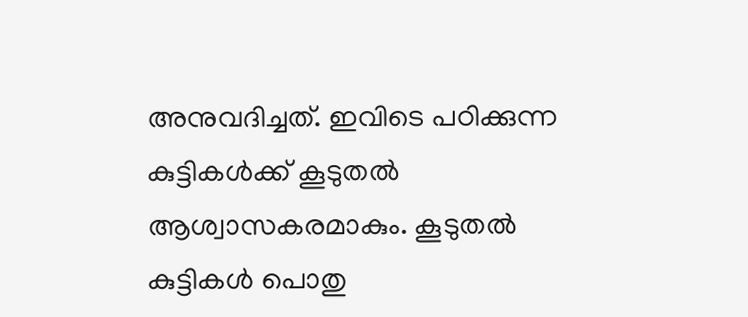അനുവദിച്ചത്. ഇവിടെ പഠിക്കുന്ന കുട്ടികള്‍ക്ക് കൂടുതല്‍ ആശ്വാസകരമാകും. കൂടുതല്‍ കുട്ടികള്‍ പൊതു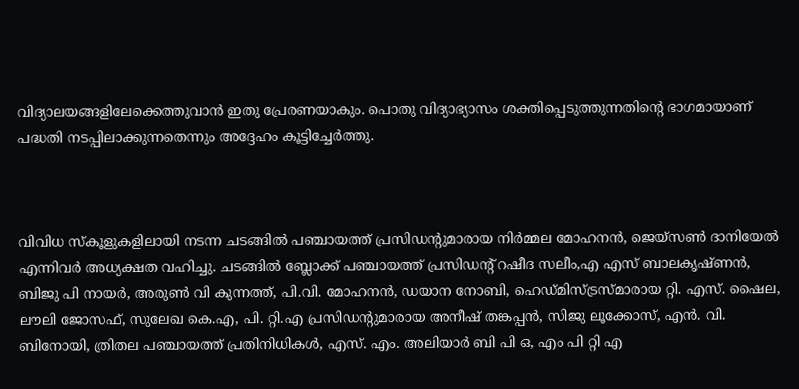വിദ്യാലയങ്ങളിലേക്കെത്തുവാന്‍ ഇതു പ്രേരണയാകും. പൊതു വിദ്യാഭ്യാസം ശക്തിപ്പെടുത്തുന്നതിന്റെ ഭാഗമായാണ് പദ്ധതി നടപ്പിലാക്കുന്നതെന്നും അദ്ദേഹം കൂട്ടിച്ചേര്‍ത്തു.



വിവിധ സ്‌കൂളുകളിലായി നടന്ന ചടങ്ങില്‍ പഞ്ചായത്ത് പ്രസിഡന്റുമാരായ നിര്‍മ്മല മോഹനന്‍, ജെയ്‌സണ്‍ ദാനിയേല്‍ എന്നിവര്‍ അധ്യക്ഷത വഹിച്ചു. ചടങ്ങില്‍ ബ്ലോക്ക് പഞ്ചായത്ത് പ്രസിഡന്റ് റഷീദ സലീം,എ എസ് ബാലകൃഷ്ണന്‍, ബിജു പി നായര്‍, അരുണ്‍ വി കുന്നത്ത്, പി.വി. മോഹനന്‍, ഡയാന നോബി, ഹെഡ്മിസ്ട്രസ്മാരായ റ്റി. എസ്. ഷൈല, ലൗലി ജോസഫ്, സുലേഖ കെ.എ, പി. റ്റി.എ പ്രസിഡന്റുമാരായ അനീഷ് തങ്കപ്പന്‍, സിജു ലൂക്കോസ്, എന്‍. വി. ബിനോയി, ത്രിതല പഞ്ചായത്ത് പ്രതിനിധികള്‍, എസ്. എം. അലിയാര്‍ ബി പി ഒ, എം പി റ്റി എ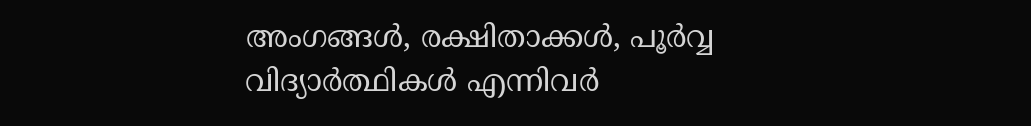അംഗങ്ങള്‍, രക്ഷിതാക്കള്‍, പൂര്‍വ്വ വിദ്യാര്‍ത്ഥികള്‍ എന്നിവര്‍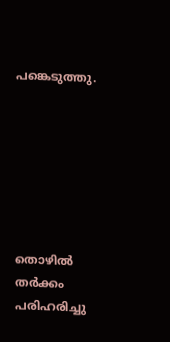പങ്കെടുത്തു.







തൊഴില്‍ തര്‍ക്കം പരിഹരിച്ചു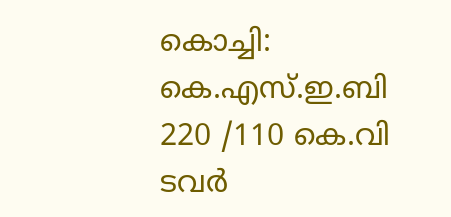കൊച്ചി: കെ.എസ്.ഇ.ബി 220 /110 കെ.വി ടവര്‍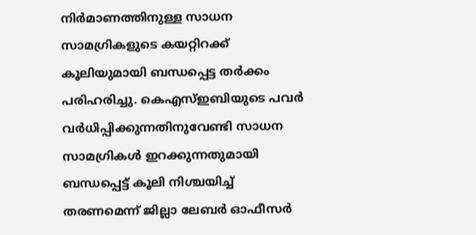നിര്‍മാണത്തിനുള്ള സാധന സാമഗ്രികളുടെ കയറ്റിറക്ക് കൂലിയുമായി ബന്ധപ്പെട്ട തര്‍ക്കം പരിഹരിച്ചു. കെഎസ്ഇബിയുടെ പവര്‍ വര്‍ധിപ്പിക്കുന്നതിനുവേണ്ടി സാധന സാമഗ്രികള്‍ ഇറക്കുന്നതുമായി ബന്ധപ്പെട്ട് കൂലി നിശ്ചയിച്ച് തരണമെന്ന് ജില്ലാ ലേബര്‍ ഓഫീസര്‍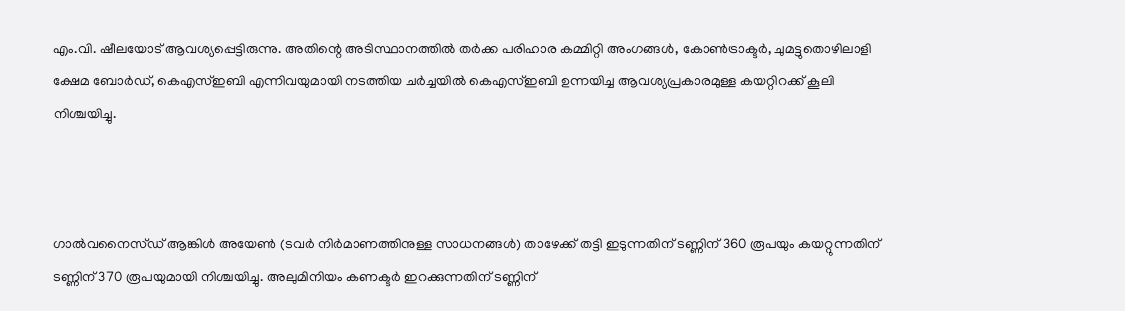എം.വി. ഷീലയോട് ആവശ്യപ്പെട്ടിരുന്നു. അതിന്റെ അടിസ്ഥാനത്തില്‍ തര്‍ക്ക പരിഹാര കമ്മിറ്റി അംഗങ്ങള്‍, കോണ്‍ട്രാക്ടര്‍, ചുമട്ടുതൊഴിലാളി ക്ഷേമ ബോര്‍ഡ്, കെഎസ്ഇബി എന്നിവയുമായി നടത്തിയ ചര്‍ച്ചയില്‍ കെഎസ്ഇബി ഉന്നയിച്ച ആവശ്യപ്രകാരമുള്ള കയറ്റിറക്ക് കൂലി നിശ്ചയിച്ചു.



ഗാല്‍വനൈസ്ഡ് ആങ്കിള്‍ അയേണ്‍ (ടവര്‍ നിര്‍മാണത്തിനുള്ള സാധനങ്ങള്‍) താഴേക്ക് തട്ടി ഇടുന്നതിന് ടണ്ണിന് 360 രൂപയും കയറ്റുന്നതിന് ടണ്ണിന് 370 രൂപയുമായി നിശ്ചയിച്ചു. അലുമിനിയം കണക്ടര്‍ ഇറക്കുന്നതിന് ടണ്ണിന്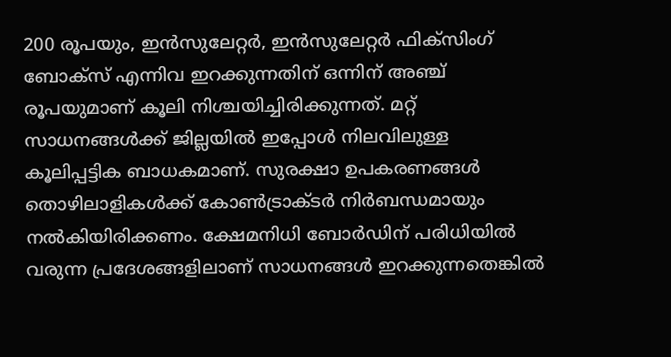200 രൂപയും, ഇന്‍സുലേറ്റര്‍, ഇന്‍സുലേറ്റര്‍ ഫിക്‌സിംഗ് ബോക്‌സ് എന്നിവ ഇറക്കുന്നതിന് ഒന്നിന് അഞ്ച് രൂപയുമാണ് കൂലി നിശ്ചയിച്ചിരിക്കുന്നത്. മറ്റ് സാധനങ്ങള്‍ക്ക് ജില്ലയില്‍ ഇപ്പോള്‍ നിലവിലുള്ള കൂലിപ്പട്ടിക ബാധകമാണ്. സുരക്ഷാ ഉപകരണങ്ങള്‍ തൊഴിലാളികള്‍ക്ക് കോണ്‍ട്രാക്ടര്‍ നിര്‍ബന്ധമായും നല്‍കിയിരിക്കണം. ക്ഷേമനിധി ബോര്‍ഡിന് പരിധിയില്‍ വരുന്ന പ്രദേശങ്ങളിലാണ് സാധനങ്ങള്‍ ഇറക്കുന്നതെങ്കില്‍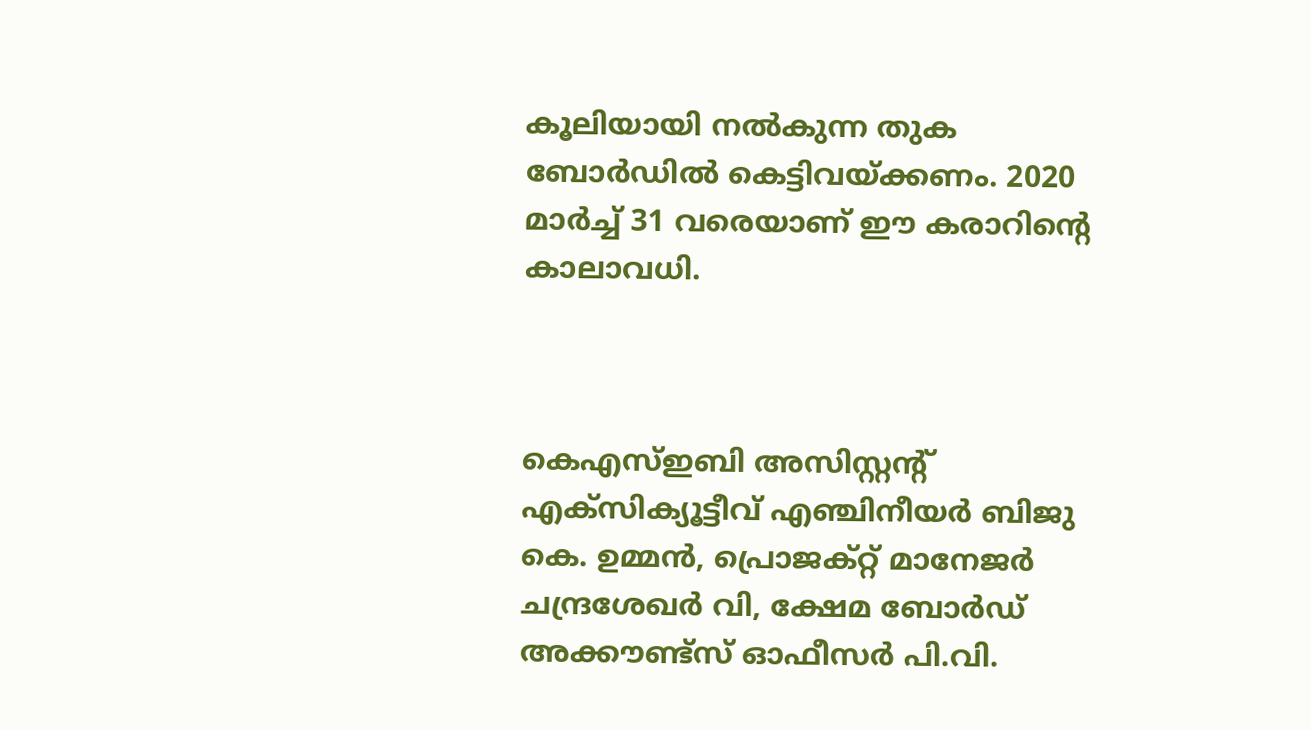കൂലിയായി നല്‍കുന്ന തുക ബോര്‍ഡില്‍ കെട്ടിവയ്ക്കണം. 2020 മാര്‍ച്ച് 31 വരെയാണ് ഈ കരാറിന്റെ കാലാവധി.



കെഎസ്ഇബി അസിസ്റ്റന്റ് എക്‌സിക്യൂട്ടീവ് എഞ്ചിനീയര്‍ ബിജു കെ. ഉമ്മന്‍, പ്രൊജക്റ്റ് മാനേജര്‍ ചന്ദ്രശേഖര്‍ വി, ക്ഷേമ ബോര്‍ഡ് അക്കൗണ്ട്‌സ് ഓഫീസര്‍ പി.വി.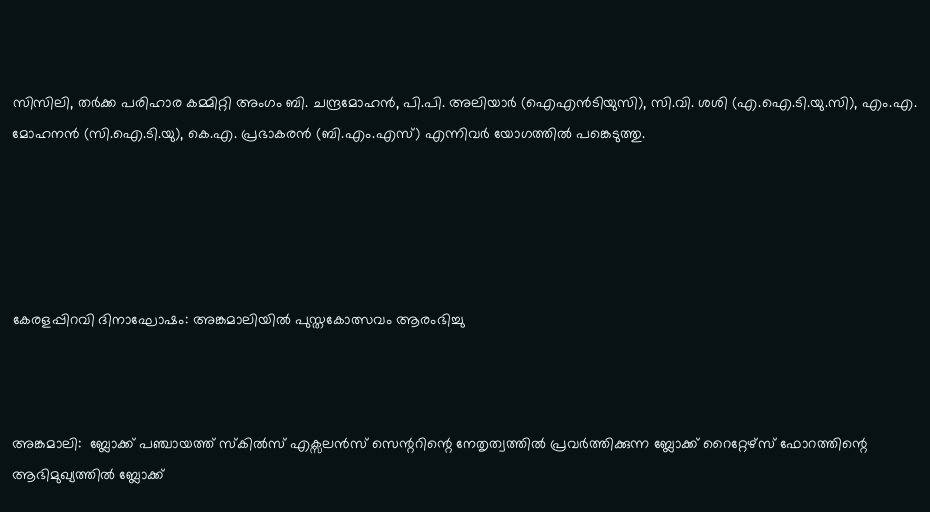സിസിലി, തര്‍ക്ക പരിഹാര കമ്മിറ്റി അംഗം ബി. ചന്ദ്രമോഹന്‍, പി.പി. അലിയാര്‍ (ഐഎന്‍ടിയുസി), സി.വി. ശശി (എ.ഐ.ടി.യു.സി), എം.എ. മോഹനന്‍ (സി.ഐ.ടി.യു), കെ.എ. പ്രഭാകരന്‍ (ബി.എം.എസ്) എന്നിവര്‍ യോഗത്തില്‍ പങ്കെടുത്തു.





കേരളപ്പിറവി ദിനാഘോഷം: അങ്കമാലിയില്‍ പുസ്തകോത്സവം ആരംഭിച്ചു



അങ്കമാലി:  ബ്ലോക്ക് പഞ്ചായത്ത് സ്‌കില്‍സ് എക്സലന്‍സ് സെന്ററിന്റെ നേതൃത്വത്തില്‍ പ്രവര്‍ത്തിക്കുന്ന ബ്ലോക്ക് റൈറ്റേഴ്സ് ഫോറത്തിന്റെ ആഭിമുഖ്യത്തില്‍ ബ്ലോക്ക്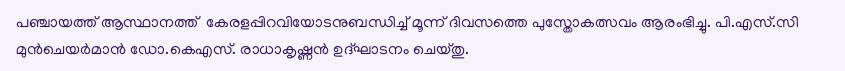പഞ്ചായത്ത് ആസ്ഥാനത്ത്  കേരളപ്പിറവിയോടനുബന്ധിച്ച് മൂന്ന് ദിവസത്തെ പുസ്തോകത്സവം ആരംഭിച്ചു. പി.എസ്.സി മുന്‍ചെയര്‍മാന്‍ ഡോ.കെഎസ്. രാധാകൃഷ്ണന്‍ ഉദ്ഘാടനം ചെയ്തു.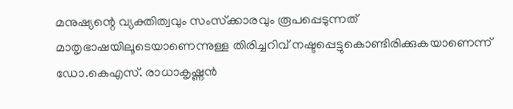മനുഷ്യന്റെ വ്യക്തിത്വവും സംസ്‌ക്കാരവും രൂപപ്പെടുന്നത് മാതൃഭാഷയിലൂടെയാണെന്നുള്ള തിരിച്ചറിവ് നഷ്ടപ്പെട്ടുകൊണ്ടിരിക്കുകയാണെന്ന് ഡോ.കെഎസ്. രാധാകൃഷ്ണന്‍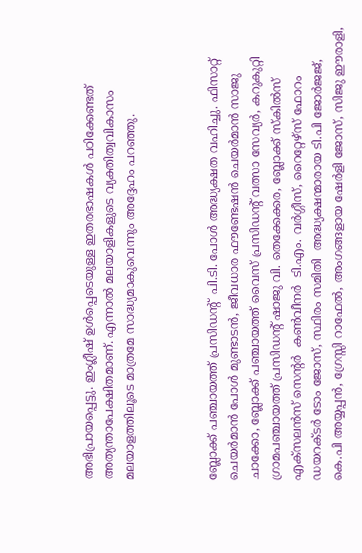അഭിപ്രായപ്പെട്ടു. ഇംഗ്ലീഷ് ഉള്‍പ്പെടെയുള്ള ഇതരഭാഷകള്‍ പഠിക്കേണ്ടത് അത്യന്താപേക്ഷിതമാണ്. എന്നാല്‍ മലയാളികളുടെ വ്യക്തിത്വവികാസം മലയാളത്തിലൂടെ മാത്രമേ സാദ്ധ്യമാകുവെന്നും അദ്ദേഹം പറഞ്ഞു.



ബ്ലോക്ക് പഞ്ചായത്ത് പ്രസിഡന്റ്  പി.ടി. പോള്‍ അദ്ധ്യക്ഷത വഹിച്ചു. ഫിസാറ്റ് ചെയര്‍മാന്‍ പോള്‍ മുണ്ടാടന്‍, ജീവധാര ഫൗണ്ടേഷന്‍ ചെയര്‍മാന്‍ സാജു ചാക്കോ, ബ്ലോക്ക് പഞ്ചായത്ത് വൈസ് പ്രസിഡന്റ് വത്സാ സേവ്യര്‍, കറുകുറ്റി ഗ്രാമപഞ്ചായത്ത് പ്രസിഡന്റ് ഷാജു വി. തെക്കേക്കര, ബ്ലോക്ക് സ്‌കില്‍സ് എക്സലന്‍സ് സെന്റര്‍  കണ്‍വീനര്‍  ടി.എം. വര്‍ഗ്ഗീസ്, റൈറ്റേഴ്സ് ഫോറം ഡയറക്ടര്‍ ടോം ജോസ്, സ്ഥിരം സമിതി  അദ്ധ്യക്ഷന്മാരായ ടി.പി ജോര്‍ജജ്, കെ.പി അയ്യപ്പന്‍, ഗ്രേസ്സി റാഫേല്‍, അംഗങ്ങളായ ഷേര്‍ളി ജോസ്, സിജു ഈരാളി,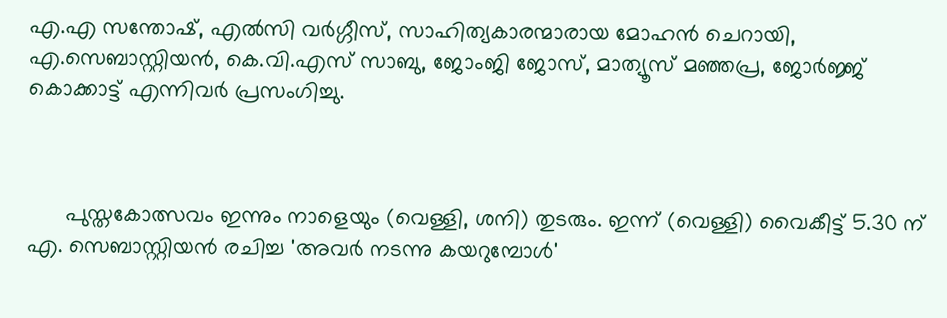എ.എ സന്തോഷ്, എല്‍സി വര്‍ഗ്ഗീസ്, സാഹിത്യകാരന്മാരായ മോഹന്‍ ചെറായി, എ.സെബാസ്റ്റിയന്‍, കെ.വി.എസ് സാബു, ജോംജി ജോസ്, മാത്യൂസ് മഞ്ഞപ്ര, ജോര്‍ജ്ജ് കൊക്കാട്ട് എന്നിവര്‍ പ്രസംഗിച്ചു.



      പുസ്തകോത്സവം ഇന്നും നാളെയും (വെള്ളി, ശനി) തുടരും. ഇന്ന് (വെള്ളി) വൈകീട്ട് 5.30 ന് എ. സെബാസ്റ്റിയന്‍ രചിച്ച 'അവര്‍ നടന്നു കയറുമ്പോള്‍'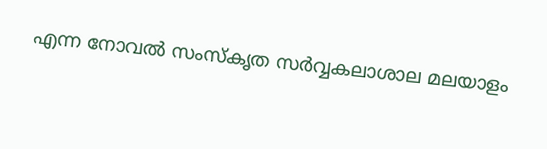എന്ന നോവല്‍ സംസ്‌കൃത സര്‍വ്വകലാശാല മലയാളം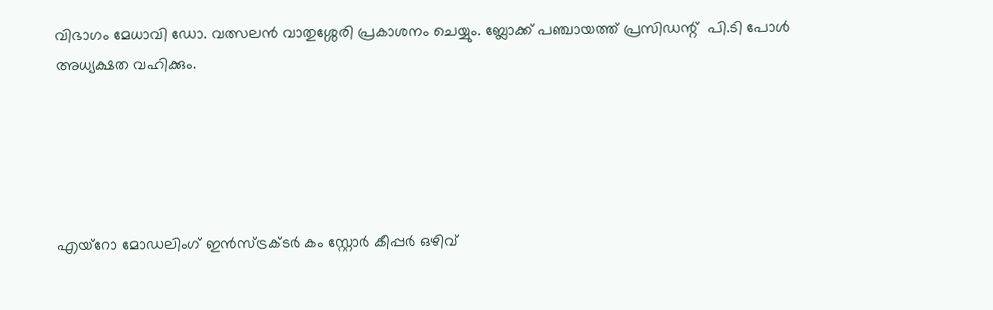വിഭാഗം മേധാവി ഡോ. വത്സലന്‍ വാതുശ്ശേരി പ്രകാശനം ചെയ്യും. ബ്ലോക്ക് പഞ്ചായത്ത് പ്രസിഡന്റ്  പി.ടി പോള്‍ അധ്യക്ഷത വഹിക്കും.





എയ്‌റോ മോഡലിംഗ് ഇന്‍സ്ട്രക്ടര്‍ കം സ്റ്റോര്‍ കീപ്പര്‍ ഒഴിവ്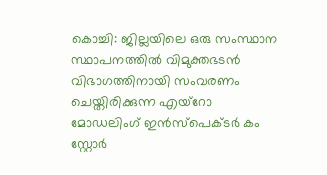കൊച്ചി: ജില്ലയിലെ ഒരു സംസ്ഥാന സ്ഥാപനത്തില്‍ വിമുക്തഭടന്‍ വിഭാഗത്തിനായി സംവരണം ചെയ്തിരിക്കുന്ന എയ്‌റോ മോഡലിംഗ് ഇന്‍സ്‌പെക്ടര്‍ കം സ്റ്റോര്‍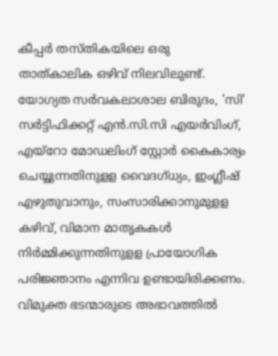കീപ്പര്‍ തസ്തികയിലെ ഒരു താത്കാലിക ഒഴിവ് നിലവിലുണ്ട്. യോഗ്യത സര്‍വകലാശാല ബിരുദം, 'സി' സര്‍ട്ടിഫിക്കറ്റ് എന്‍.സി.സി എയര്‍വിംഗ്, എയ്‌റോ മോഡലിംഗ് സ്റ്റോര്‍ കൈകാര്യം ചെയ്യുന്നതിനുളള വൈദഗ്ധ്യം, ഇംഗ്ലീഷ് എഴുതുവാനും, സംസാരിക്കാനുമുളള കഴിവ്, വിമാന മാതൃകകള്‍ നിര്‍മ്മിക്കുന്നതിനുളള പ്രായോഗിക പരിജ്ഞാനം എന്നിവ ഉണ്ടായിരിക്കണം. വിമുക്ത ഭടന്മാരുടെ അഭാവത്തില്‍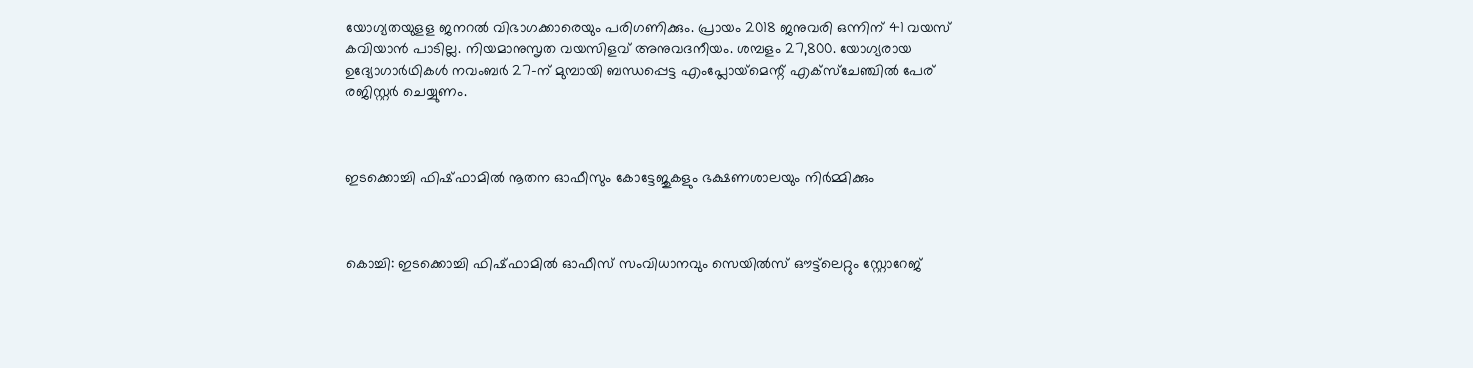യോഗ്യതയുളള ജനറല്‍ വിഭാഗക്കാരെയും പരിഗണിക്കും. പ്രായം 2018 ജനുവരി ഒന്നിന് 41 വയസ് കവിയാന്‍ പാടില്ല. നിയമാനുസൃത വയസിളവ് അനുവദനീയം. ശമ്പളം 27,800. യോഗ്യരായ ഉദ്യോഗാര്‍ഥികള്‍ നവംബര്‍ 27-ന് മുമ്പായി ബന്ധപ്പെട്ട എംപ്ലോയ്‌മെന്റ് എക്‌സ്‌ചേഞ്ചില്‍ പേര് രജിസ്റ്റര്‍ ചെയ്യുണം.



ഇടക്കൊച്ചി ഫിഷ്ഫാമില്‍ നൂതന ഓഫീസും കോട്ടേജുകളും ഭക്ഷണശാലയും നിര്‍മ്മിക്കും



കൊച്ചി: ഇടക്കൊച്ചി ഫിഷ്ഫാമില്‍ ഓഫീസ് സംവിധാനവും സെയില്‍സ് ഔട്ട്‌ലെറ്റും സ്റ്റോറേജ്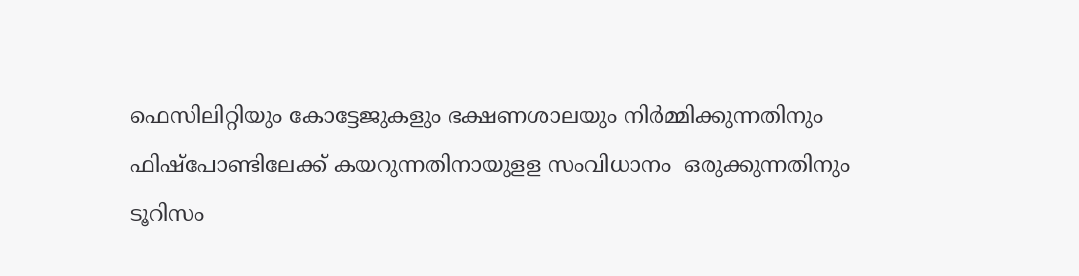ഫെസിലിറ്റിയും കോട്ടേജുകളും ഭക്ഷണശാലയും നിര്‍മ്മിക്കുന്നതിനും ഫിഷ്‌പോണ്ടിലേക്ക് കയറുന്നതിനായുളള സംവിധാനം  ഒരുക്കുന്നതിനും ടൂറിസം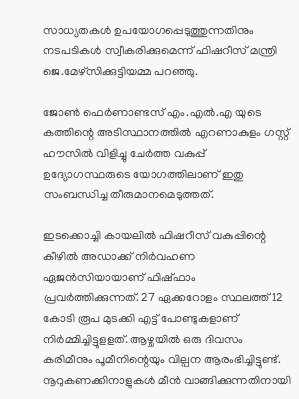സാധ്യതകള്‍ ഉപയോഗപ്പെടുത്തുന്നതിനും നടപടികള്‍ സ്വീകരിക്കുമെന്ന് ഫിഷറീസ് മന്ത്രി ജെ.മേഴ്‌സിക്കുട്ടിയമ്മ പറഞ്ഞു.

ജോണ്‍ ഫെര്‍ണാണ്ടസ് എം.എല്‍.എ യുടെ കത്തിന്റെ അടിസ്ഥാനത്തില്‍ എറണാകുളം ഗസ്റ്റ് ഹൗസില്‍ വിളിച്ചു ചേര്‍ത്ത വകുപ്പ് ഉദ്യോഗസ്ഥരുടെ യോഗത്തിലാണ് ഇതു സംബന്ധിച്ച തീരുമാനമെടുത്തത്.

ഇടക്കൊച്ചി കായലില്‍ ഫിഷറീസ് വകുപ്പിന്റെ കീഴില്‍ അഡാക്ക് നിര്‍വഹണ ഏജന്‍സിയായാണ് ഫിഷ്ഫാം പ്രവര്‍ത്തിക്കുന്നത്. 27 ഏക്കറോളം സ്ഥലത്ത് 12 കോടി രൂപ മുടക്കി എട്ട് പോണ്ടുകളാണ് നിര്‍മ്മിച്ചിട്ടുളളത്. ആഴ്ചയില്‍ ഒരു ദിവസം കരിമീനും പൂമീനിന്റെയും വില്പന ആരംഭിച്ചിട്ടുണ്ട്. നൂറുകണക്കിനാളുകള്‍ മീന്‍ വാങ്ങിക്കുന്നതിനായി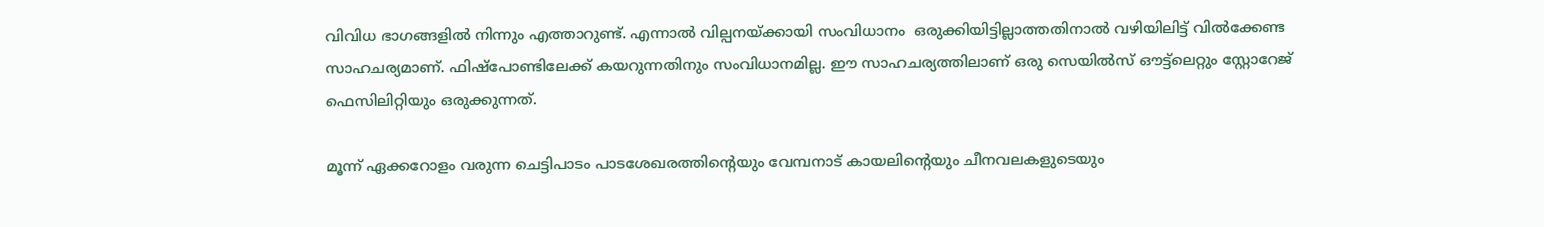വിവിധ ഭാഗങ്ങളില്‍ നിന്നും എത്താറുണ്ട്. എന്നാല്‍ വില്പനയ്ക്കായി സംവിധാനം  ഒരുക്കിയിട്ടില്ലാത്തതിനാല്‍ വഴിയിലിട്ട് വില്‍ക്കേണ്ട സാഹചര്യമാണ്. ഫിഷ്‌പോണ്ടിലേക്ക് കയറുന്നതിനും സംവിധാനമില്ല. ഈ സാഹചര്യത്തിലാണ് ഒരു സെയില്‍സ് ഔട്ട്‌ലെറ്റും സ്റ്റോറേജ് ഫെസിലിറ്റിയും ഒരുക്കുന്നത്.

മൂന്ന് ഏക്കറോളം വരുന്ന ചെട്ടിപാടം പാടശേഖരത്തിന്റെയും വേമ്പനാട് കായലിന്റെയും ചീനവലകളുടെയും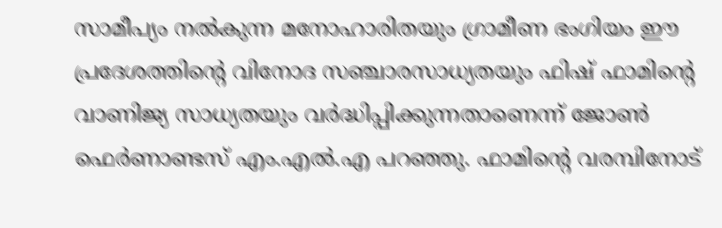സാമീപ്യം നല്‍കുന്ന മനോഹാരിതയും ഗ്രാമീണ ഭംഗിയം ഈ പ്രദേശത്തിന്റെ വിനോദ സഞ്ചാരസാധ്യതയും ഫിഷ് ഫാമിന്റെ വാണിജ്യ സാധ്യതയും വര്‍ദ്ധിപ്പിക്കുന്നതാണെന്ന് ജോണ്‍ ഫെര്‍ണാണ്ടസ് എം.എല്‍.എ പറഞ്ഞു. ഫാമിന്റെ വരമ്പിനോട്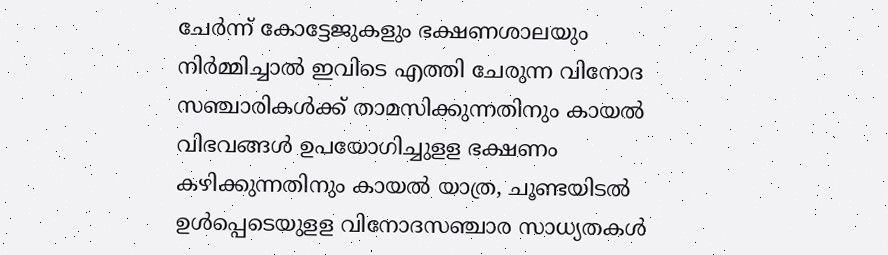ചേര്‍ന്ന് കോട്ടേജുകളും ഭക്ഷണശാലയും നിര്‍മ്മിച്ചാല്‍ ഇവിടെ എത്തി ചേരുന്ന വിനോദ സഞ്ചാരികള്‍ക്ക് താമസിക്കുന്നതിനും കായല്‍ വിഭവങ്ങള്‍ ഉപയോഗിച്ചുളള ഭക്ഷണം കഴിക്കുന്നതിനും കായല്‍ യാത്ര, ചൂണ്ടയിടല്‍ ഉള്‍പ്പെടെയുളള വിനോദസഞ്ചാര സാധ്യതകള്‍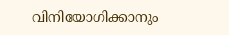വിനിയോഗിക്കാനും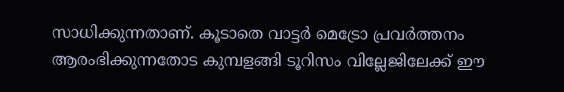സാധിക്കുന്നതാണ്. കൂടാതെ വാട്ടര്‍ മെട്രോ പ്രവര്‍ത്തനം ആരംഭിക്കുന്നതോട കുമ്പളങ്ങി ടൂറിസം വില്ലേജിലേക്ക് ഈ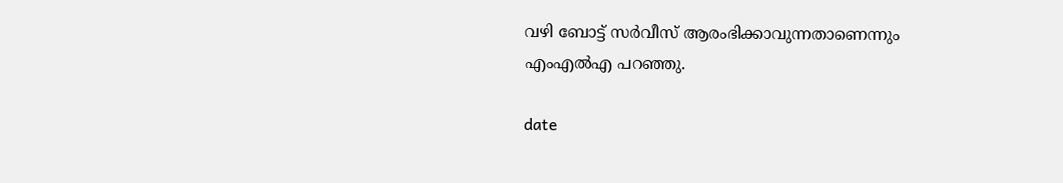വഴി ബോട്ട് സര്‍വീസ് ആരംഭിക്കാവുന്നതാണെന്നും എംഎല്‍എ പറഞ്ഞു.

date